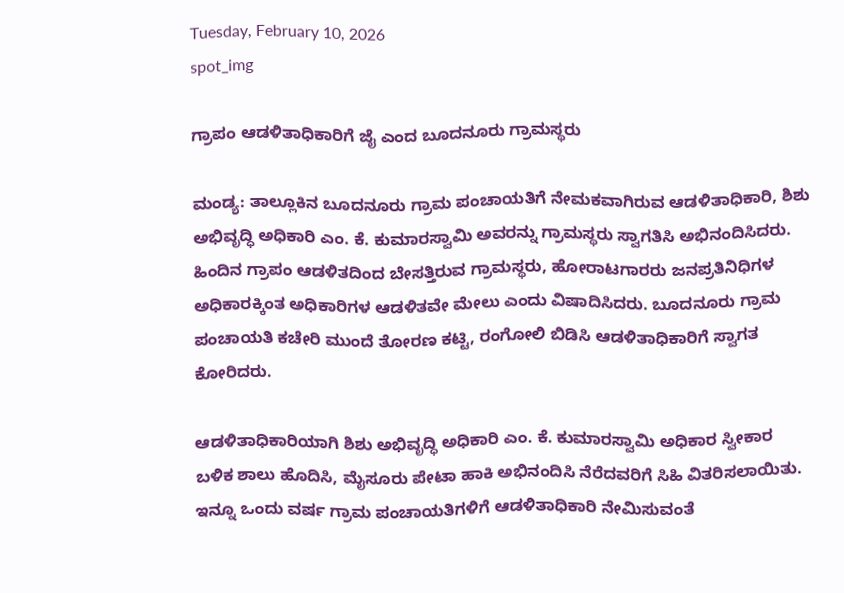Tuesday, February 10, 2026
spot_img

ಗ್ರಾಪಂ ಆಡಳಿತಾಧಿಕಾರಿಗೆ ಜೈ ಎಂದ ಬೂದನೂರು ಗ್ರಾಮಸ್ಥರು

ಮಂಡ್ಯ: ತಾಲ್ಲೂಕಿನ ಬೂದನೂರು ಗ್ರಾಮ ಪಂಚಾಯತಿಗೆ ನೇಮಕವಾಗಿರುವ ಆಡಳಿತಾಧಿಕಾರಿ, ಶಿಶು ಅಭಿವೃದ್ಧಿ ಅಧಿಕಾರಿ ಎಂ. ಕೆ. ಕುಮಾರಸ್ವಾಮಿ ಅವರನ್ನು ಗ್ರಾಮಸ್ಥರು ಸ್ವಾಗತಿಸಿ ಅಭಿನಂದಿಸಿದರು.
ಹಿಂದಿನ ಗ್ರಾಪಂ ಆಡಳಿತದಿಂದ ಬೇಸತ್ತಿರುವ ಗ್ರಾಮಸ್ಥರು, ಹೋರಾಟಗಾರರು ಜನಪ್ರತಿನಿಧಿಗಳ ಅಧಿಕಾರಕ್ಕಿಂತ ಅಧಿಕಾರಿಗಳ ಆಡಳಿತವೇ ಮೇಲು ಎಂದು ವಿಷಾದಿಸಿದರು. ಬೂದನೂರು ಗ್ರಾಮ ಪಂಚಾಯತಿ ಕಚೇರಿ ಮುಂದೆ ತೋರಣ ಕಟ್ಟಿ, ರಂಗೋಲಿ ಬಿಡಿಸಿ ಆಡಳಿತಾಧಿಕಾರಿಗೆ ಸ್ವಾಗತ ಕೋರಿದರು.

ಆಡಳಿತಾಧಿಕಾರಿಯಾಗಿ ಶಿಶು ಅಭಿವೃದ್ಧಿ ಅಧಿಕಾರಿ ಎಂ. ಕೆ. ಕುಮಾರಸ್ವಾಮಿ ಅಧಿಕಾರ ಸ್ವೀಕಾರ ಬಳಿಕ ಶಾಲು ಹೊದಿಸಿ, ಮೈಸೂರು ಪೇಟಾ ಹಾಕಿ ಅಭಿನಂದಿಸಿ ನೆರೆದವರಿಗೆ ಸಿಹಿ ವಿತರಿಸಲಾಯಿತು.
ಇನ್ನೂ ಒಂದು ವರ್ಷ ಗ್ರಾಮ ಪಂಚಾಯತಿಗಳಿಗೆ ಆಡಳಿತಾಧಿಕಾರಿ ನೇಮಿಸುವಂತೆ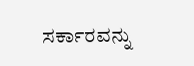ಸರ್ಕಾರವನ್ನು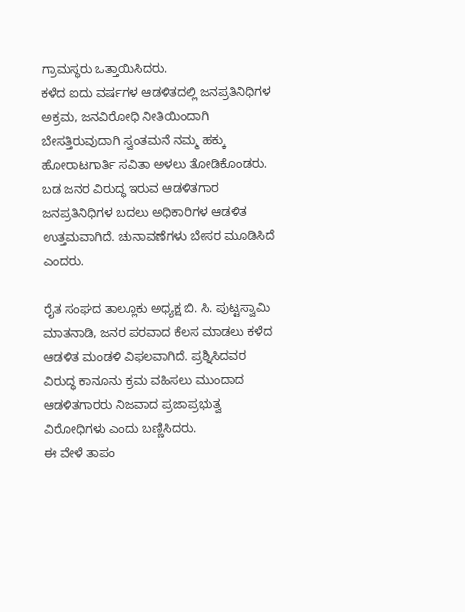ಗ್ರಾಮಸ್ಥರು ಒತ್ತಾಯಿಸಿದರು.
ಕಳೆದ ಐದು ವರ್ಷಗಳ ಆಡಳಿತದಲ್ಲಿ ಜನಪ್ರತಿನಿಧಿಗಳ ಅಕ್ರಮ, ಜನವಿರೋಧಿ ನೀತಿಯಿಂದಾಗಿ ಬೇಸತ್ತಿರುವುದಾಗಿ ಸ್ವಂತಮನೆ ನಮ್ಮ ಹಕ್ಕು ಹೋರಾಟಗಾರ್ತಿ ಸವಿತಾ ಅಳಲು ತೋಡಿಕೊಂಡರು.
ಬಡ ಜನರ ವಿರುದ್ಧ ಇರುವ ಆಡಳಿತಗಾರ ಜನಪ್ರತಿನಿಧಿಗಳ ಬದಲು ಅಧಿಕಾರಿಗಳ ಆಡಳಿತ ಉತ್ತಮವಾಗಿದೆ. ಚುನಾವಣೆಗಳು ಬೇಸರ ಮೂಡಿಸಿದೆ ಎಂದರು.

ರೈತ ಸಂಘದ ತಾಲ್ಲೂಕು ಅಧ್ಯಕ್ಷ ಬಿ. ಸಿ. ಪುಟ್ಟಸ್ವಾಮಿ ಮಾತನಾಡಿ, ಜನರ ಪರವಾದ ಕೆಲಸ ಮಾಡಲು ಕಳೆದ ಆಡಳಿತ ಮಂಡಳಿ ವಿಫಲವಾಗಿದೆ. ಪ್ರಶ್ನಿಸಿದವರ ವಿರುದ್ಧ ಕಾನೂನು ಕ್ರಮ ವಹಿಸಲು ಮುಂದಾದ ಆಡಳಿತಗಾರರು ನಿಜವಾದ ಪ್ರಜಾಪ್ರಭುತ್ವ ವಿರೋಧಿಗಳು ಎಂದು ಬಣ್ಣಿಸಿದರು.
ಈ ವೇಳೆ ತಾಪಂ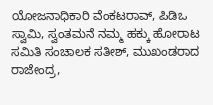ಯೋಜನಾಧಿಕಾರಿ ವೆಂಕಟರಾವ್, ಪಿಡಿಒ ಸ್ವಾಮಿ, ಸ್ವಂತಮನೆ ನಮ್ಮ ಹಕ್ಕು ಹೋರಾಟ ಸಮಿತಿ ಸಂಚಾಲಕ ಸತೀಶ್, ಮುಖಂಡರಾದ ರಾಜೇಂದ್ರ,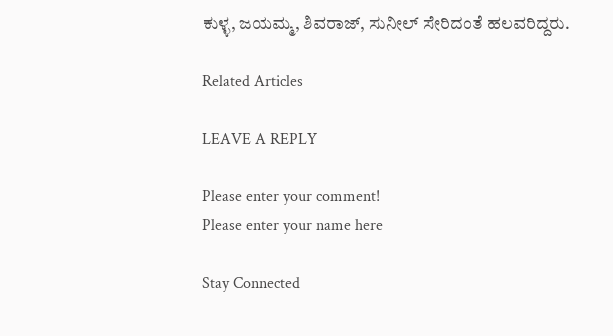ಕುಳ್ಳ, ಜಯಮ್ಮ, ಶಿವರಾಜ್, ಸುನೀಲ್ ಸೇರಿದಂತೆ ಹಲವರಿದ್ದರು.

Related Articles

LEAVE A REPLY

Please enter your comment!
Please enter your name here

Stay Connected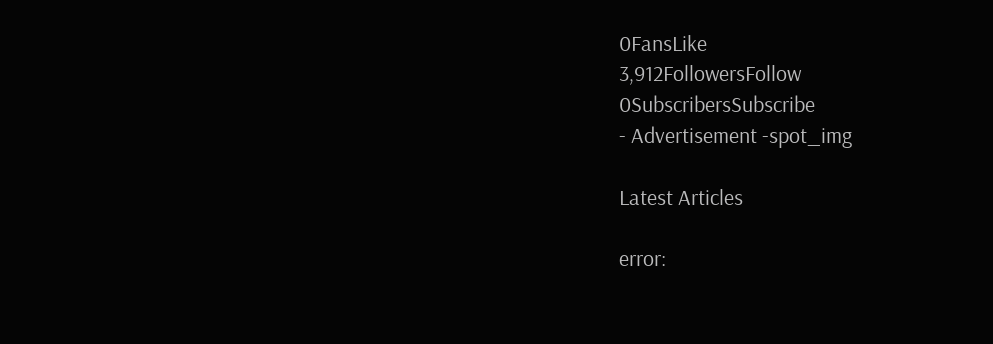0FansLike
3,912FollowersFollow
0SubscribersSubscribe
- Advertisement -spot_img

Latest Articles

error: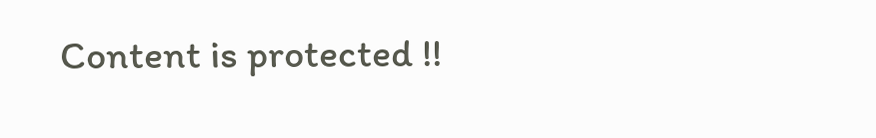Content is protected !!